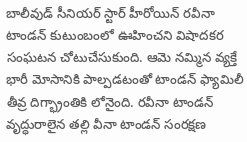బాలీవుడ్ సీనియర్ స్టార్ హీరోయిన్ రవీనా టాండన్ కుటుంబంలో ఊహించని విషాదకర సంఘటన చోటుచేసుకుంది. ఆమె నమ్మిన వ్యక్తే భారీ మోసానికి పాల్పడటంతో టాండన్ ఫ్యామిలీ తీవ్ర దిగ్భ్రాంతికి లోనైంది. రవీనా టాండన్ వృద్ధురాలైన తల్లి వీనా టాండన్ సంరక్షణ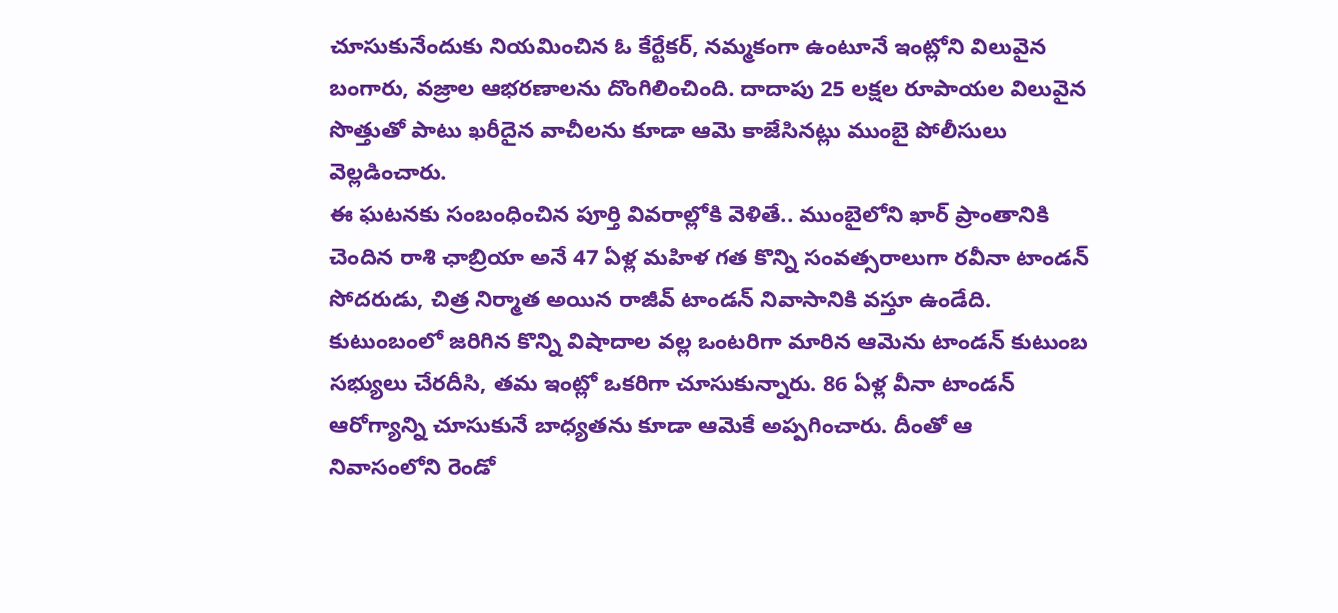చూసుకునేందుకు నియమించిన ఓ కేర్టేకర్, నమ్మకంగా ఉంటూనే ఇంట్లోని విలువైన బంగారు, వజ్రాల ఆభరణాలను దొంగిలించింది. దాదాపు 25 లక్షల రూపాయల విలువైన సొత్తుతో పాటు ఖరీదైన వాచీలను కూడా ఆమె కాజేసినట్లు ముంబై పోలీసులు వెల్లడించారు.
ఈ ఘటనకు సంబంధించిన పూర్తి వివరాల్లోకి వెళితే.. ముంబైలోని ఖార్ ప్రాంతానికి చెందిన రాశి ఛాబ్రియా అనే 47 ఏళ్ల మహిళ గత కొన్ని సంవత్సరాలుగా రవీనా టాండన్ సోదరుడు, చిత్ర నిర్మాత అయిన రాజీవ్ టాండన్ నివాసానికి వస్తూ ఉండేది. కుటుంబంలో జరిగిన కొన్ని విషాదాల వల్ల ఒంటరిగా మారిన ఆమెను టాండన్ కుటుంబ సభ్యులు చేరదీసి, తమ ఇంట్లో ఒకరిగా చూసుకున్నారు. 86 ఏళ్ల వీనా టాండన్ ఆరోగ్యాన్ని చూసుకునే బాధ్యతను కూడా ఆమెకే అప్పగించారు. దీంతో ఆ నివాసంలోని రెండో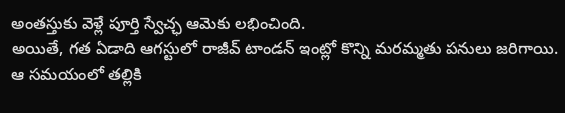అంతస్తుకు వెళ్లే పూర్తి స్వేచ్ఛ ఆమెకు లభించింది.
అయితే, గత ఏడాది ఆగస్టులో రాజీవ్ టాండన్ ఇంట్లో కొన్ని మరమ్మతు పనులు జరిగాయి. ఆ సమయంలో తల్లికి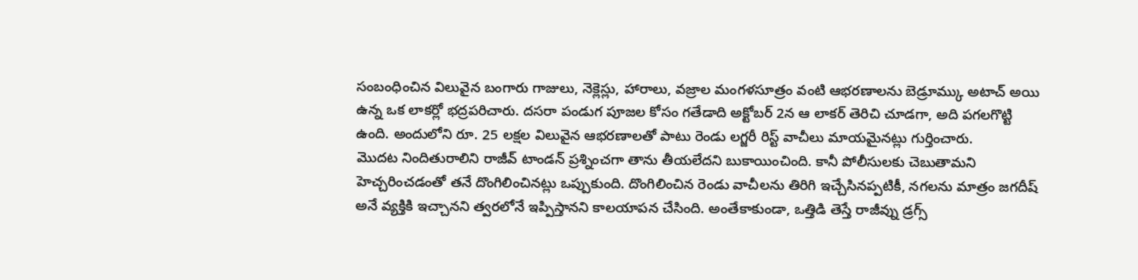సంబంధించిన విలువైన బంగారు గాజులు, నెక్లెస్లు, హారాలు, వజ్రాల మంగళసూత్రం వంటి ఆభరణాలను బెడ్రూమ్కు అటాచ్ అయి ఉన్న ఒక లాకర్లో భద్రపరిచారు. దసరా పండుగ పూజల కోసం గతేడాది అక్టోబర్ 2న ఆ లాకర్ తెరిచి చూడగా, అది పగలగొట్టి ఉంది. అందులోని రూ. 25 లక్షల విలువైన ఆభరణాలతో పాటు రెండు లగ్జరీ రిస్ట్ వాచీలు మాయమైనట్లు గుర్తించారు.
మొదట నిందితురాలిని రాజీవ్ టాండన్ ప్రశ్నించగా తాను తీయలేదని బుకాయించింది. కానీ పోలీసులకు చెబుతామని హెచ్చరించడంతో తనే దొంగిలించినట్లు ఒప్పుకుంది. దొంగిలించిన రెండు వాచీలను తిరిగి ఇచ్చేసినప్పటికీ, నగలను మాత్రం జగదీష్ అనే వ్యక్తికి ఇచ్చానని త్వరలోనే ఇప్పిస్తానని కాలయాపన చేసింది. అంతేకాకుండా, ఒత్తిడి తెస్తే రాజీవ్ను డ్రగ్స్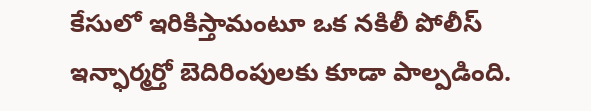కేసులో ఇరికిస్తామంటూ ఒక నకిలీ పోలీస్ ఇన్ఫార్మర్తో బెదిరింపులకు కూడా పాల్పడింది.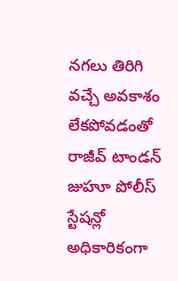నగలు తిరిగి వచ్చే అవకాశం లేకపోవడంతో రాజీవ్ టాండన్ జుహూ పోలీస్ స్టేషన్లో అధికారికంగా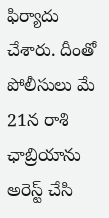ఫిర్యాదు చేశారు. దీంతో పోలీసులు మే 21న రాశి ఛాబ్రియాను అరెస్ట్ చేసి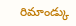రిమాండ్కు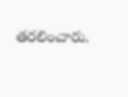తరలించారు.